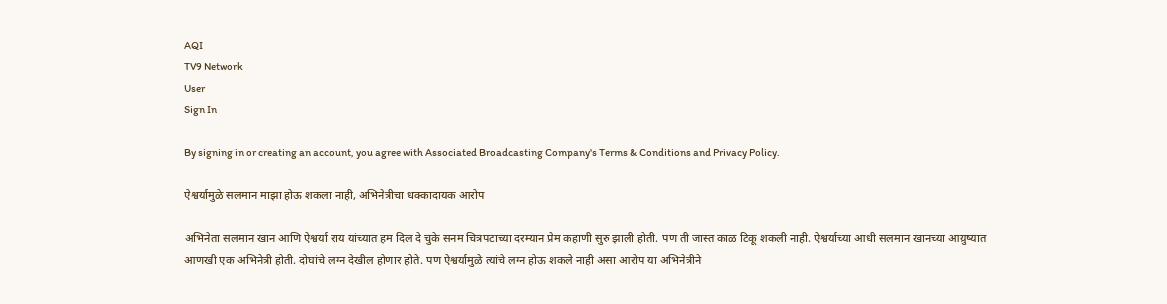AQI
TV9 Network
User
Sign In

By signing in or creating an account, you agree with Associated Broadcasting Company's Terms & Conditions and Privacy Policy.

ऐश्वर्यामुळे सलमान माझा होऊ शकला नाही, अभिनेत्रीचा धक्कादायक आरोप

अभिनेता सलमान खान आणि ऐश्वर्या राय यांच्यात हम दिल दे चुके सनम चित्रपटाच्या दरम्यान प्रेम कहाणी सुरु झाली होती. पण ती जास्त काळ टिकू शकली नाही. ऐश्वर्याच्या आधी सलमान खानच्या आय़ुष्यात आणखी एक अभिनेत्री होती. दोघांचे लग्न देखील होणार होते. पण ऐश्वर्यामुळे त्यांचे लग्न होऊ शकले नाही असा आरोप या अभिनेत्रीने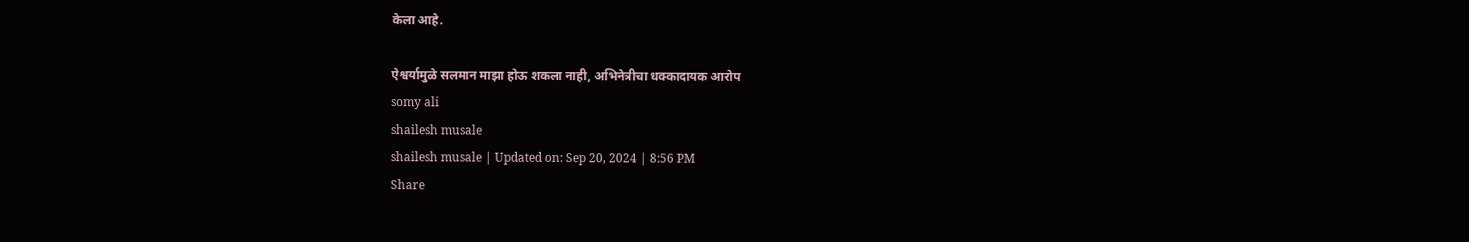केला आहे.

ऐश्वर्यामुळे सलमान माझा होऊ शकला नाही, अभिनेत्रीचा धक्कादायक आरोप
somy ali
shailesh musale
shailesh musale | Updated on: Sep 20, 2024 | 8:56 PM
Share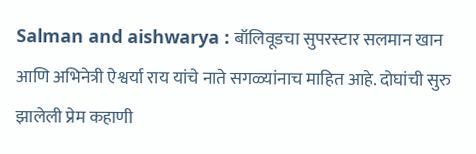Salman and aishwarya : बॉलिवूडचा सुपरस्टार सलमान खान आणि अभिनेत्री ऐश्वर्या राय यांचे नाते सगळ्यांनाच माहित आहे. दोघांची सुरु झालेली प्रेम कहाणी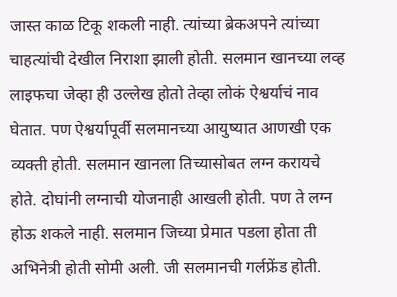जास्त काळ टिकू शकली नाही. त्यांच्या ब्रेकअपने त्यांच्या चाहत्यांची देखील निराशा झाली होती. सलमान खानच्या लव्ह लाइफचा जेव्हा ही उल्लेख होतो तेव्हा लोकं ऐश्वर्याचं नाव घेतात. पण ऐश्वर्यापूर्वी सलमानच्या आयुष्यात आणखी एक व्यक्ती होती. सलमान खानला तिच्यासोबत लग्न करायचे होते. दोघांनी लग्नाची योजनाही आखली होती. पण ते लग्न होऊ शकले नाही. सलमान जिच्या प्रेमात पडला होता ती अभिनेत्री होती सोमी अली. जी सलमानची गर्लफ्रेंड होती.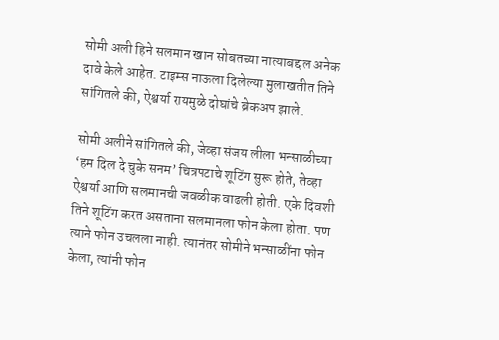सोमी अली हिने सलमान खान सोबतच्या नात्याबद्दल अनेक दावे केले आहेत. टाइम्स नाऊला दिलेल्या मुलाखतीत तिने सांगितले की, ऐश्वर्या रायमुळे दोघांचे ब्रेकअप झाले.

सोमी अलीने सांगितले की, जेव्हा संजय लीला भन्साळीच्या ‘हम दिल दे चुके सनम’ चित्रपटाचे शूटिंग सुरू होते, तेव्हा ऐश्वर्या आणि सलमानची जवळीक वाढली होती. एके दिवशी तिने शूटिंग करत असताना सलमानला फोन केला होता. पण त्याने फोन उचलला नाही. त्यानंतर सोमीने भन्साळींना फोन केला, त्यांनी फोन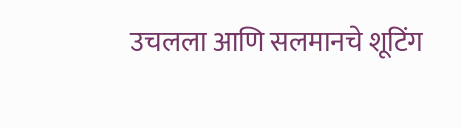उचलला आणि सलमानचे शूटिंग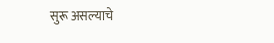सुरू असल्याचे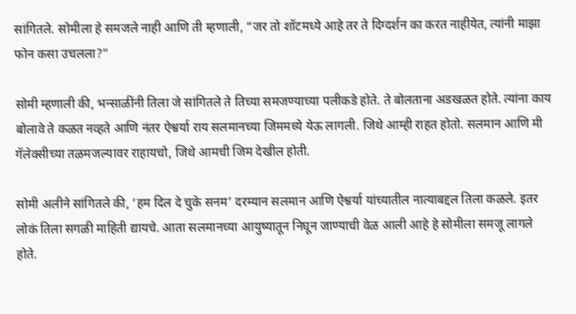सांगितले. सोमीला हे समजले नाही आणि ती म्हणाली, “जर तो शॉटमध्ये आहे तर ते दिग्दर्शन का करत नाहीयेत, त्यांनी माझा फोन कसा उचलला?”

सोमी म्हणाली की, भन्साळींनी तिला जे सांगितले ते तिच्या समजण्याच्या पलीकडे होते. ते बोलताना अडखळत होते. त्यांना काय बोलावे ते कळत नव्हते आणि नंतर ऐश्वर्या राय सलमानच्या जिममध्ये येऊ लागली. जिथे आम्ही राहत होतो. सलमान आणि मी गॅलेक्सीच्या तळमजल्यावर राहायचो, जिथे आमची जिम देखील होती.

सोमी अलीने सांगितले की, ‘हम दिल दे चुके सनम’ दरम्यान सलमान आणि ऐश्वर्या यांच्यातील नात्याबद्दल तिला कळले. इतर लोकं तिला सगळी माहिती द्यायचे. आता सलमानच्या आयुष्यातून निघून जाण्याची वेळ आली आहे हे सोमीला समजू लागले होते.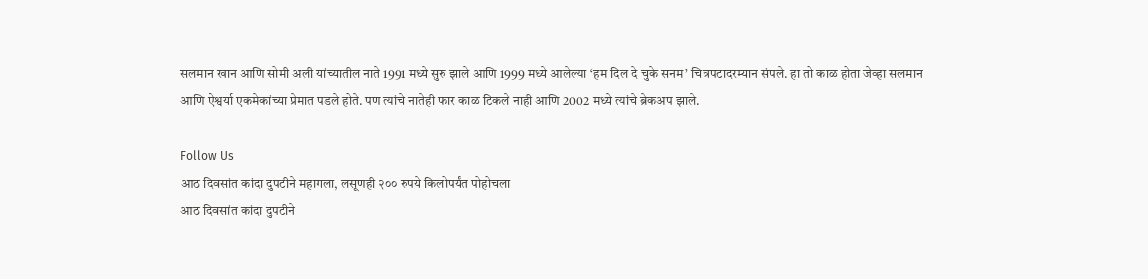सलमान खान आणि सोमी अली यांच्यातील नाते 1991 मध्ये सुरु झाले आणि 1999 मध्ये आलेल्या ‘हम दिल दे चुके सनम’ चित्रपटादरम्यान संपले. हा तो काळ होता जेव्हा सलमान आणि ऐश्वर्या एकमेकांच्या प्रेमात पडले होते. पण त्यांचे नातेही फार काळ टिकले नाही आणि 2002 मध्ये त्यांचे ब्रेकअप झाले.

Follow Us
आठ दिवसांत कांदा दुपटीने महागला, लसूणही २०० रुपये किलोपर्यंत पोहोचला
आठ दिवसांत कांदा दुपटीने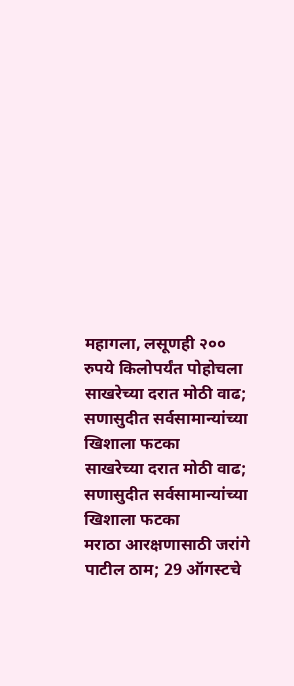महागला, लसूणही २०० रुपये किलोपर्यंत पोहोचला
साखरेच्या दरात मोठी वाढ; सणासुदीत सर्वसामान्यांच्या खिशाला फटका
साखरेच्या दरात मोठी वाढ; सणासुदीत सर्वसामान्यांच्या खिशाला फटका
मराठा आरक्षणासाठी जरांगे पाटील ठाम; 29 ऑगस्टचे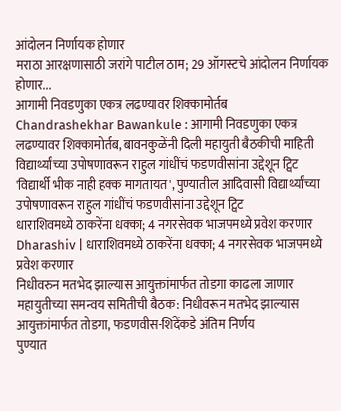आंदोलन निर्णायक होणार
मराठा आरक्षणासाठी जरांगे पाटील ठाम; 29 ऑगस्टचे आंदोलन निर्णायक होणार...
आगामी निवडणुका एकत्र लढण्यावर शिक्कामोर्तब
Chandrashekhar Bawankule : आगामी निवडणुका एकत्र लढण्यावर शिक्कामोर्तब, बावनकुळेंनी दिली महायुती बैठकीची माहिती
विद्यार्थ्यांच्या उपोषणावरून राहुल गांधींचं फडणवीसांना उद्देशून ट्विट
'विद्यार्थी भीक नाही हक्क मागतायत', पुण्यातील आदिवासी विद्यार्थ्यांच्या उपोषणावरून राहुल गांधींचं फडणवीसांना उद्देशून ट्विट
धाराशिवमध्ये ठाकरेंना धक्का; 4 नगरसेवक भाजपमध्ये प्रवेश करणार
Dharashiv | धाराशिवमध्ये ठाकरेंना धक्का; 4 नगरसेवक भाजपमध्ये प्रवेश करणार
निधीवरुन मतभेद झाल्यास आयुक्तांमार्फत तोडगा काढला जाणार
महायुतीच्या समन्वय समितीची बैठक: निधीवरून मतभेद झाल्यास आयुक्तांमार्फत तोडगा, फडणवीस-शिंदेंकडे अंतिम निर्णय
पुण्यात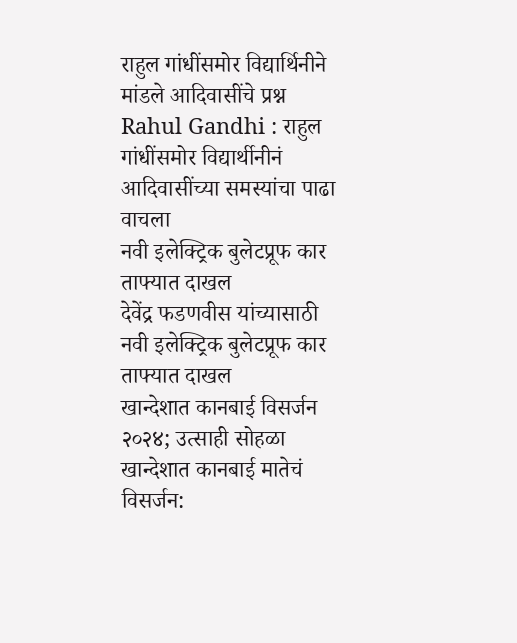राहुल गांधींसमोर विद्यार्थिनीने मांडले आदिवासींचे प्रश्न
Rahul Gandhi : राहुल गांधींसमोर विद्यार्थीनीनं आदिवासींच्या समस्यांचा पाढा वाचला
नवी इलेक्ट्रिक बुलेटप्रूफ कार ताफ्यात दाखल
देवेंद्र फडणवीस यांच्यासाठी नवी इलेक्ट्रिक बुलेटप्रूफ कार ताफ्यात दाखल
खान्देशात कानबाई विसर्जन २०२४; उत्साही सोहळा
खान्देशात कानबाई मातेचं विसर्जन: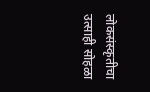लोकसंस्कृतीचा उत्साही सोहळा